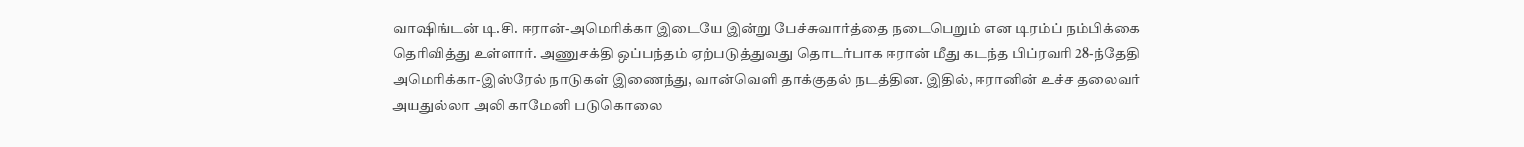வாஷிங்டன் டி.சி. ஈரான்-அமெரிக்கா இடையே இன்று பேச்சுவார்த்தை நடைபெறும் என டிரம்ப் நம்பிக்கை தெரிவித்து உள்ளார். அணுசக்தி ஒப்பந்தம் ஏற்படுத்துவது தொடர்பாக ஈரான் மீது கடந்த பிப்ரவரி 28-ந்தேதி அமெரிக்கா-இஸ்ரேல் நாடுகள் இணைந்து, வான்வெளி தாக்குதல் நடத்தின. இதில், ஈரானின் உச்ச தலைவர் அயதுல்லா அலி காமேனி படுகொலை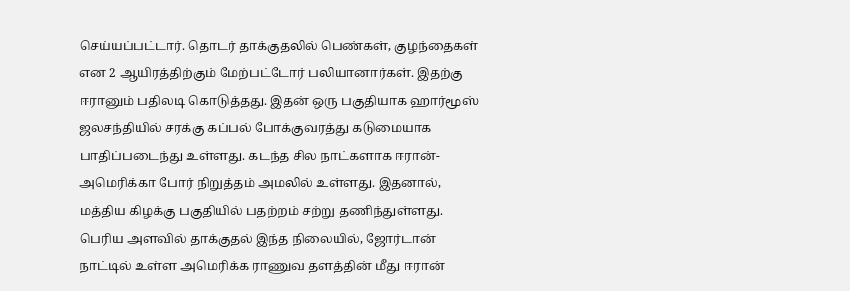செய்யப்பட்டார். தொடர் தாக்குதலில் பெண்கள், குழந்தைகள் என 2 ஆயிரத்திற்கும் மேற்பட்டோர் பலியானார்கள். இதற்கு ஈரானும் பதிலடி கொடுத்தது. இதன் ஒரு பகுதியாக ஹார்மூஸ் ஜலசந்தியில் சரக்கு கப்பல் போக்குவரத்து கடுமையாக பாதிப்படைந்து உள்ளது. கடந்த சில நாட்களாக ஈரான்-அமெரிக்கா போர் நிறுத்தம் அமலில் உள்ளது. இதனால், மத்திய கிழக்கு பகுதியில் பதற்றம் சற்று தணிந்துள்ளது. பெரிய அளவில் தாக்குதல் இந்த நிலையில், ஜோர்டான் நாட்டில் உள்ள அமெரிக்க ராணுவ தளத்தின் மீது ஈரான்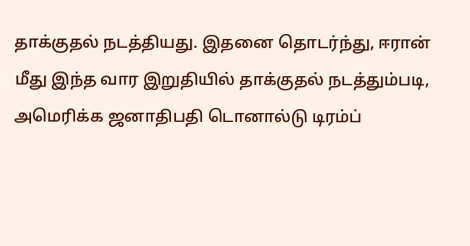தாக்குதல் நடத்தியது. இதனை தொடர்ந்து, ஈரான் மீது இந்த வார இறுதியில் தாக்குதல் நடத்தும்படி, அமெரிக்க ஜனாதிபதி டொனால்டு டிரம்ப்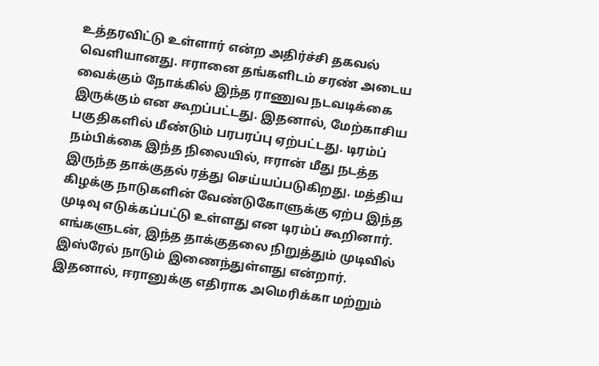உத்தரவிட்டு உள்ளார் என்ற அதிர்ச்சி தகவல் வெளியானது. ஈரானை தங்களிடம் சரண் அடைய வைக்கும் நோக்கில் இந்த ராணுவ நடவடிக்கை இருக்கும் என கூறப்பட்டது. இதனால், மேற்காசிய பகுதிகளில் மீண்டும் பரபரப்பு ஏற்பட்டது. டிரம்ப் நம்பிக்கை இந்த நிலையில், ஈரான் மீது நடத்த இருந்த தாக்குதல் ரத்து செய்யப்படுகிறது. மத்திய கிழக்கு நாடுகளின் வேண்டுகோளுக்கு ஏற்ப இந்த முடிவு எடுக்கப்பட்டு உள்ளது என டிரம்ப் கூறினார். எங்களுடன், இந்த தாக்குதலை நிறுத்தும் முடிவில் இஸ்ரேல் நாடும் இணைந்துள்ளது என்றார். இதனால், ஈரானுக்கு எதிராக அமெரிக்கா மற்றும்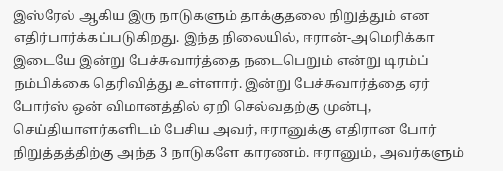இஸ்ரேல் ஆகிய இரு நாடுகளும் தாக்குதலை நிறுத்தும் என எதிர்பார்க்கப்படுகிறது. இந்த நிலையில், ஈரான்-அமெரிக்கா இடையே இன்று பேச்சுவார்த்தை நடைபெறும் என்று டிரம்ப் நம்பிக்கை தெரிவித்து உள்ளார். இன்று பேச்சுவார்த்தை ஏர் போர்ஸ் ஒன் விமானத்தில் ஏறி செல்வதற்கு முன்பு, செய்தியாளர்களிடம் பேசிய அவர், ஈரானுக்கு எதிரான போர் நிறுத்தத்திற்கு அந்த 3 நாடுகளே காரணம். ஈரானும், அவர்களும்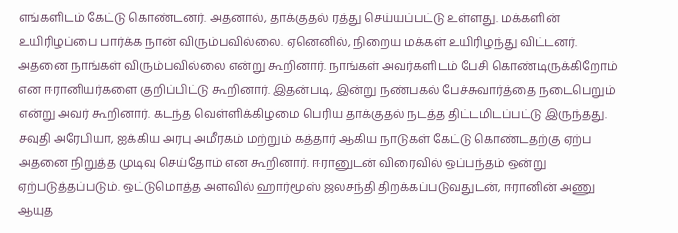எங்களிடம் கேட்டு கொண்டனர். அதனால், தாக்குதல் ரத்து செய்யப்பட்டு உள்ளது. மக்களின் உயிரிழப்பை பார்க்க நான் விரும்பவில்லை. ஏனெனில், நிறைய மக்கள் உயிரிழந்து விட்டனர். அதனை நாங்கள் விரும்பவில்லை என்று கூறினார். நாங்கள் அவர்களிடம் பேசி கொண்டிருக்கிறோம் என ஈரானியர்களை குறிப்பிட்டு கூறினார். இதன்படி, இன்று நண்பகல் பேச்சுவார்த்தை நடைபெறும் என்று அவர் கூறினார். கடந்த வெள்ளிக்கிழமை பெரிய தாக்குதல் நடத்த திட்டமிடப்பட்டு இருந்தது. சவுதி அரேபியா, ஐக்கிய அரபு அமீரகம் மற்றும் கத்தார் ஆகிய நாடுகள் கேட்டு கொண்டதற்கு ஏற்ப அதனை நிறுத்த முடிவு செய்தோம் என கூறினார். ஈரானுடன் விரைவில் ஒப்பந்தம் ஒன்று ஏற்படுத்தப்படும். ஒட்டுமொத்த அளவில் ஹார்மூஸ் ஜலசந்தி திறக்கப்படுவதுடன், ஈரானின் அணு ஆயுத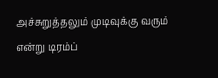அச்சுறுத்தலும் முடிவுக்கு வரும் என்று டிரம்ப்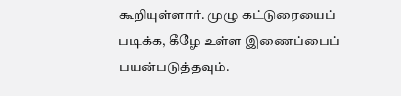கூறியுள்ளார். முழு கட்டுரையைப் படிக்க, கீழே உள்ள இணைப்பைப் பயன்படுத்தவும்.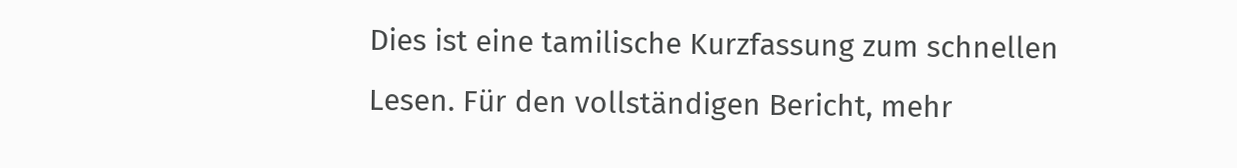Dies ist eine tamilische Kurzfassung zum schnellen Lesen. Für den vollständigen Bericht, mehr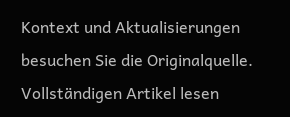Kontext und Aktualisierungen besuchen Sie die Originalquelle.
Vollständigen Artikel lesen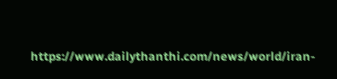https://www.dailythanthi.com/news/world/iran-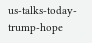us-talks-today-trump-hope